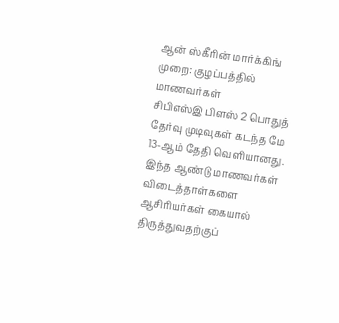ஆன் ஸ்கீரின் மார்க்கிங் முறை: குழப்பத்தில் மாணவர்கள்
சிபிஎஸ்இ பிளஸ் 2 பொதுத் தேர்வு முடிவுகள் கடந்த மே 13-ஆம் தேதி வெளியானது. இந்த ஆண்டு மாணவர்கள் விடைத்தாள்களை ஆசிரியர்கள் கையால் திருத்துவதற்குப்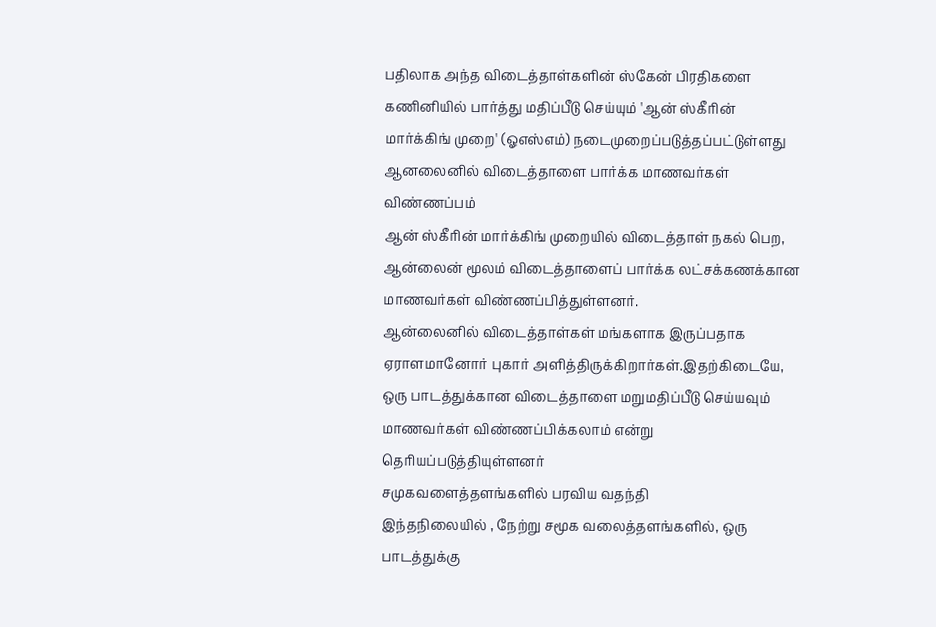பதிலாக அந்த விடைத்தாள்களின் ஸ்கேன் பிரதிகளை கணினியில் பார்த்து மதிப்பீடு செய்யும் 'ஆன் ஸ்கீரின் மார்க்கிங் முறை' (ஓஎஸ்எம்) நடைமுறைப்படுத்தப்பட்டுள்ளது
ஆனலைனில் விடைத்தாளை பார்க்க மாணவர்கள் விண்ணப்பம்
ஆன் ஸ்கீரின் மார்க்கிங் முறையில் விடைத்தாள் நகல் பெற, ஆன்லைன் மூலம் விடைத்தாளைப் பார்க்க லட்சக்கணக்கான மாணவர்கள் விண்ணப்பித்துள்ளனர்.
ஆன்லைனில் விடைத்தாள்கள் மங்களாக இருப்பதாக ஏராளமானோர் புகார் அளித்திருக்கிறார்கள்.இதற்கிடையே, ஒரு பாடத்துக்கான விடைத்தாளை மறுமதிப்பீடு செய்யவும் மாணவர்கள் விண்ணப்பிக்கலாம் என்று தெரியப்படுத்தியுள்ளனர்
சமுகவளைத்தளங்களில் பரவிய வதந்தி
இந்தநிலையில் , நேற்று சமூக வலைத்தளங்களில், ஒரு பாடத்துக்கு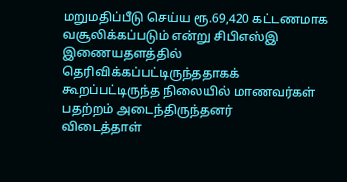மறுமதிப்பீடு செய்ய ரூ.69,420 கட்டணமாக வசூலிக்கப்படும் என்று சிபிஎஸ்இ இணையதளத்தில் தெரிவிக்கப்பட்டிருந்ததாகக் கூறப்பட்டிருந்த நிலையில் மாணவர்கள் பதற்றம் அடைந்திருந்தனர்
விடைத்தாள்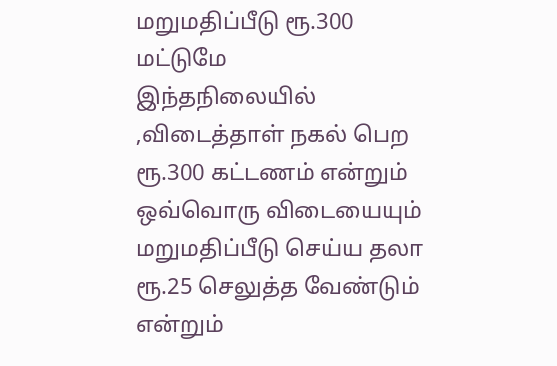மறுமதிப்பீடு ரூ.300 மட்டுமே
இந்தநிலையில் ,விடைத்தாள் நகல் பெற ரூ.300 கட்டணம் என்றும் ஒவ்வொரு விடையையும் மறுமதிப்பீடு செய்ய தலா ரூ.25 செலுத்த வேண்டும் என்றும்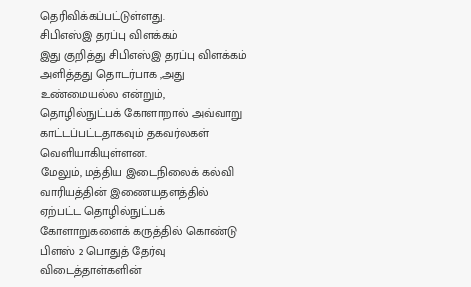தெரிவிக்கப்பட்டுள்ளது.
சிபிஎஸ்இ தரப்பு விளக்கம்
இது குறித்து சிபிஎஸ்இ தரப்பு விளக்கம் அளித்தது தொடர்பாக ,அது உண்மையல்ல என்றும், தொழில்நுட்பக் கோளாறால் அவ்வாறு காட்டப்பட்டதாகவும் தகவர்லகள் வெளியாகியுள்ளன.
மேலும், மத்திய இடைநிலைக் கல்வி வாரியத்தின் இணையதளத்தில் ஏற்பட்ட தொழில்நுட்பக் கோளாறுகளைக் கருத்தில் கொண்டு பிளஸ் 2 பொதுத் தேர்வு விடைத்தாள்களின்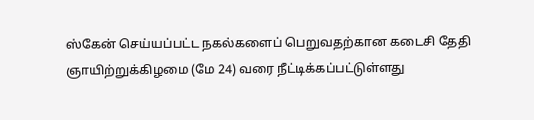ஸ்கேன் செய்யப்பட்ட நகல்களைப் பெறுவதற்கான கடைசி தேதி ஞாயிற்றுக்கிழமை (மே 24) வரை நீட்டிக்கப்பட்டுள்ளது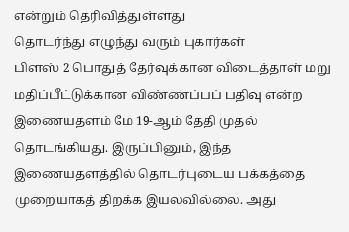என்றும் தெரிவித்துள்ளது
தொடர்ந்து எழுந்து வரும் புகார்கள்
பிளஸ் 2 பொதுத் தேர்வுக்கான விடைத்தாள் மறு மதிப்பீட்டுக்கான விண்ணப்பப் பதிவு என்ற இணையதளம் மே 19-ஆம் தேதி முதல் தொடங்கியது. இருப்பினும், இந்த இணையதளத்தில் தொடர்புடைய பக்கத்தை முறையாகத் திறக்க இயலவில்லை. அது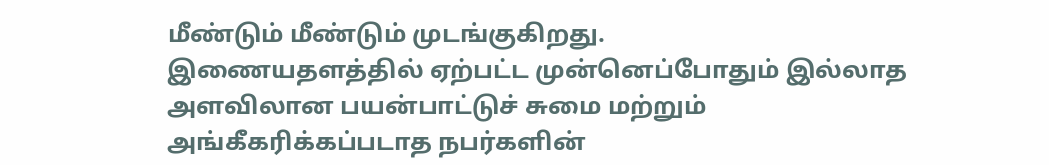மீண்டும் மீண்டும் முடங்குகிறது.
இணையதளத்தில் ஏற்பட்ட முன்னெப்போதும் இல்லாத அளவிலான பயன்பாட்டுச் சுமை மற்றும் அங்கீகரிக்கப்படாத நபர்களின்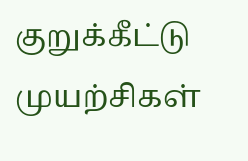குறுக்கீட்டு முயற்சிகள்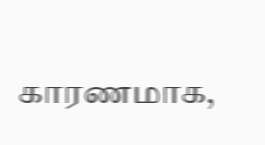காரணமாக,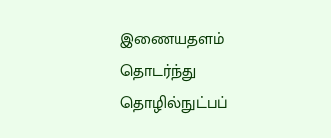இணையதளம் தொடர்ந்து தொழில்நுட்பப்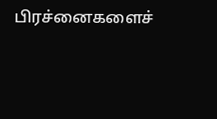பிரச்னைகளைச்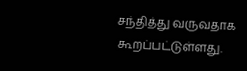சந்தித்து வருவதாக கூறப்பட்டுள்ளது.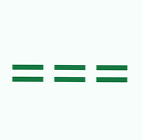===